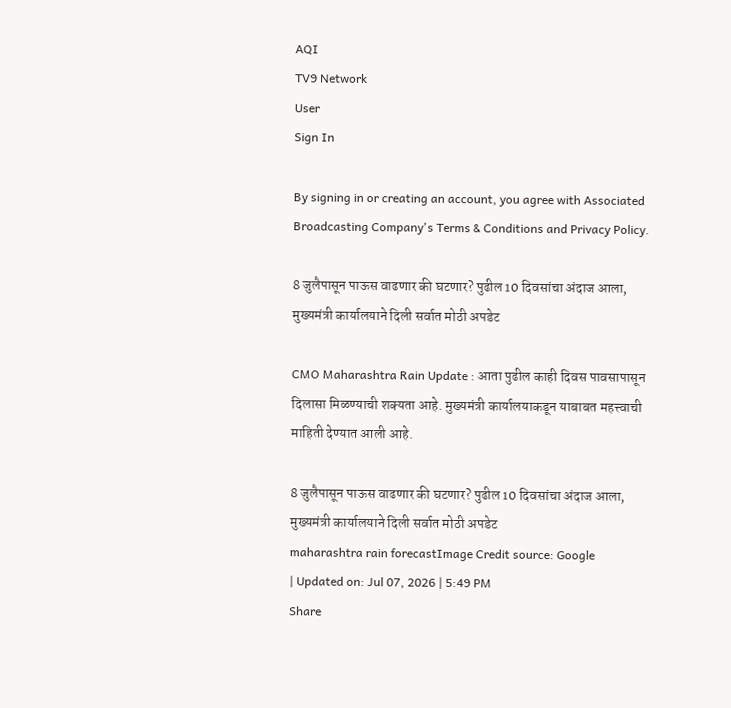AQI
TV9 Network
User
Sign In

By signing in or creating an account, you agree with Associated Broadcasting Company's Terms & Conditions and Privacy Policy.

8 जुलैपासून पाऊस वाढणार की घटणार? पुढील 10 दिवसांचा अंदाज आला, मुख्यमंत्री कार्यालयाने दिली सर्वात मोठी अपडेट

CMO Maharashtra Rain Update : आता पुढील काही दिवस पावसापासून दिलासा मिळण्याची शक्यता आहे. मुख्यमंत्री कार्यालयाकडून याबाबत महत्त्वाची माहिती देण्यात आली आहे.

8 जुलैपासून पाऊस वाढणार की घटणार? पुढील 10 दिवसांचा अंदाज आला, मुख्यमंत्री कार्यालयाने दिली सर्वात मोठी अपडेट
maharashtra rain forecastImage Credit source: Google
| Updated on: Jul 07, 2026 | 5:49 PM
Share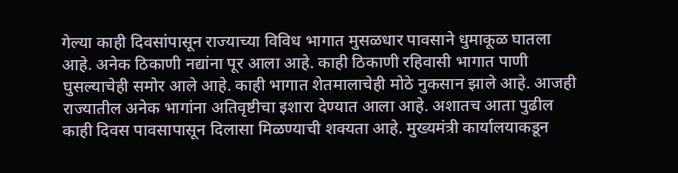गेल्या काही दिवसांपासून राज्याच्या विविध भागात मुसळधार पावसाने धुमाकूळ घातला आहे. अनेक ठिकाणी नद्यांना पूर आला आहे. काही ठिकाणी रहिवासी भागात पाणी घुसल्याचेही समोर आले आहे. काही भागात शेतमालाचेही मोठे नुकसान झाले आहे. आजही राज्यातील अनेक भागांना अतिवृष्टीचा इशारा देण्यात आला आहे. अशातच आता पुढील काही दिवस पावसापासून दिलासा मिळण्याची शक्यता आहे. मुख्यमंत्री कार्यालयाकडून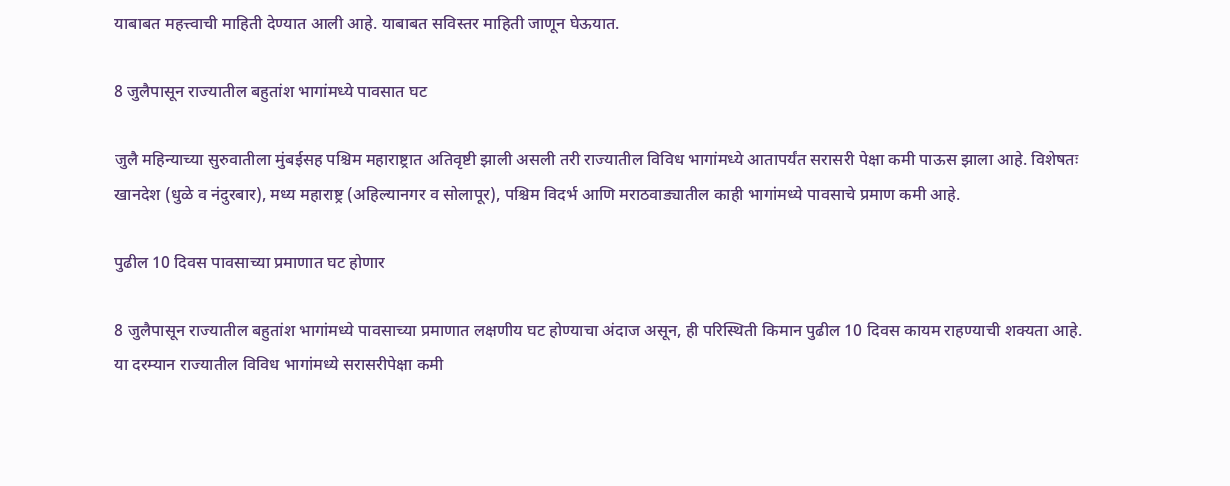याबाबत महत्त्वाची माहिती देण्यात आली आहे. याबाबत सविस्तर माहिती जाणून घेऊयात.

8 जुलैपासून राज्यातील बहुतांश भागांमध्ये पावसात घट

जुलै महिन्याच्या सुरुवातीला मुंबईसह पश्चिम महाराष्ट्रात अतिवृष्टी झाली असली तरी राज्यातील विविध भागांमध्ये आतापर्यंत सरासरी पेक्षा कमी पाऊस झाला आहे. विशेषतः खानदेश (धुळे व नंदुरबार), मध्य महाराष्ट्र (अहिल्यानगर व सोलापूर), पश्चिम विदर्भ आणि मराठवाड्यातील काही भागांमध्ये पावसाचे प्रमाण कमी आहे.

पुढील 10 दिवस पावसाच्या प्रमाणात घट होणार

8 जुलैपासून राज्यातील बहुतांश भागांमध्ये पावसाच्या प्रमाणात लक्षणीय घट होण्याचा अंदाज असून, ही परिस्थिती किमान पुढील 10 दिवस कायम राहण्याची शक्यता आहे. या दरम्यान राज्यातील विविध भागांमध्ये सरासरीपेक्षा कमी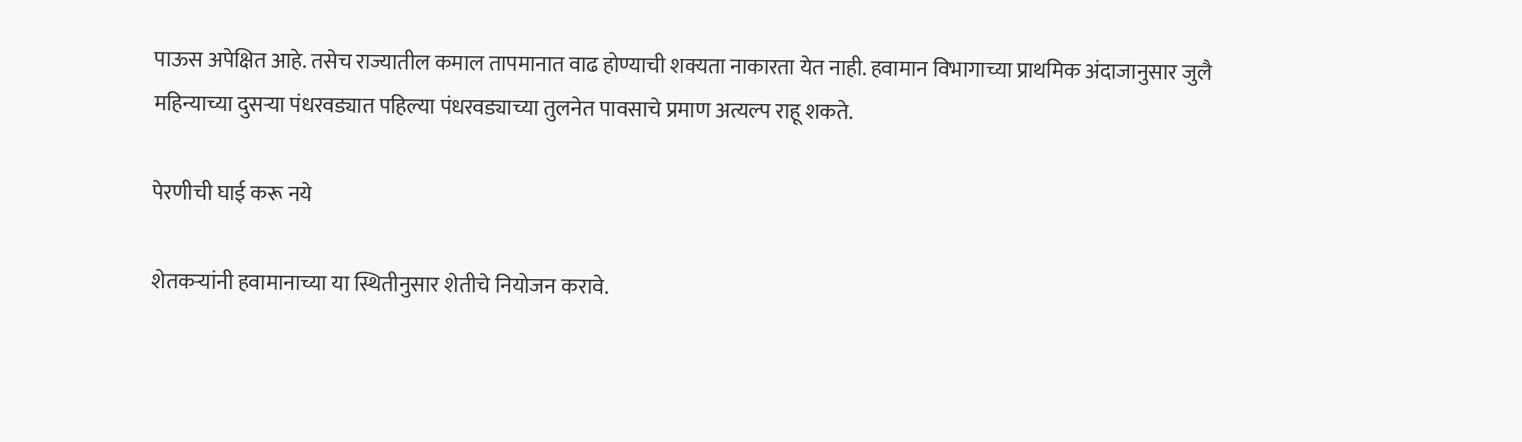पाऊस अपेक्षित आहे. तसेच राज्यातील कमाल तापमानात वाढ होण्याची शक्यता नाकारता येत नाही. हवामान विभागाच्या प्राथमिक अंदाजानुसार जुलै महिन्याच्या दुसऱ्या पंधरवड्यात पहिल्या पंधरवड्याच्या तुलनेत पावसाचे प्रमाण अत्यल्प राहू शकते.

पेरणीची घाई करू नये

शेतकऱ्यांनी हवामानाच्या या स्थितीनुसार शेतीचे नियोजन करावे.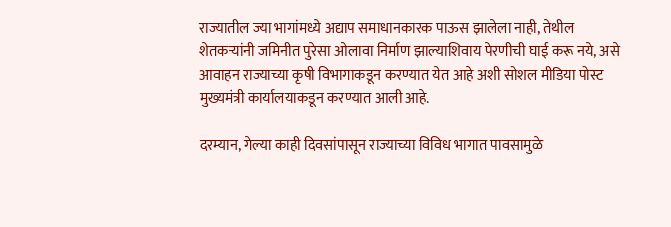राज्यातील ज्या भागांमध्ये अद्याप समाधानकारक पाऊस झालेला नाही, तेथील शेतकऱ्यांनी जमिनीत पुरेसा ओलावा निर्माण झाल्याशिवाय पेरणीची घाई करू नये, असे आवाहन राज्याच्या कृषी विभागाकडून करण्यात येत आहे अशी सोशल मीडिया पोस्ट मुख्यमंत्री कार्यालयाकडून करण्यात आली आहे.

दरम्यान, गेल्या काही दिवसांपासून राज्याच्या विविध भागात पावसामुळे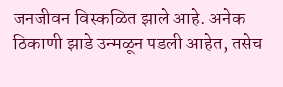जनजीवन विस्कळित झाले आहे. अनेक ठिकाणी झाडे उन्मळून पडली आहेत, तसेच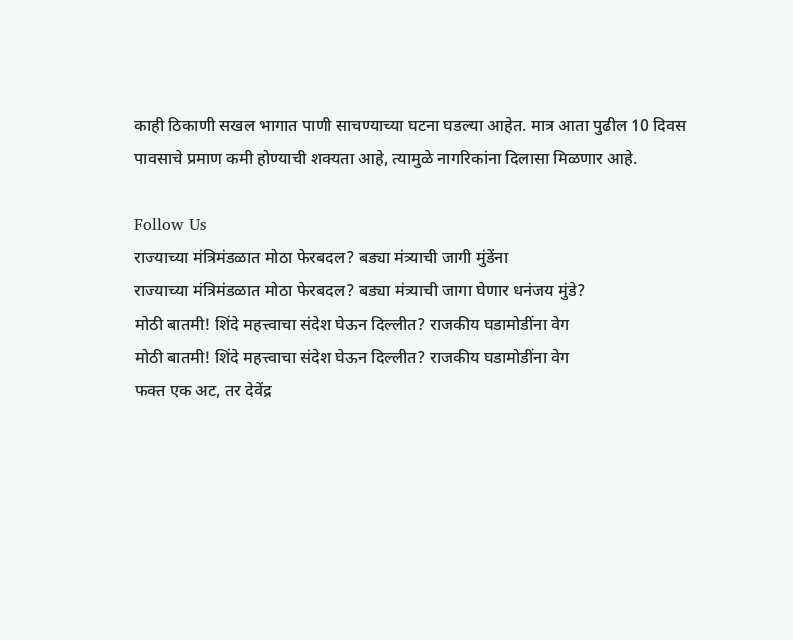काही ठिकाणी सखल भागात पाणी साचण्याच्या घटना घडल्या आहेत. मात्र आता पुढील 10 दिवस पावसाचे प्रमाण कमी होण्याची शक्यता आहे, त्यामुळे नागरिकांना दिलासा मिळणार आहे.

Follow Us
राज्याच्या मंत्रिमंडळात मोठा फेरबदल? बड्या मंत्र्याची जागी मुंडेंना
राज्याच्या मंत्रिमंडळात मोठा फेरबदल? बड्या मंत्र्याची जागा घेणार धनंजय मुंडे?
मोठी बातमी! शिंदे महत्त्वाचा संदेश घेऊन दिल्लीत? राजकीय घडामोडींना वेग
मोठी बातमी! शिंदे महत्त्वाचा संदेश घेऊन दिल्लीत? राजकीय घडामोडींना वेग
फक्त एक अट, तर देवेंद्र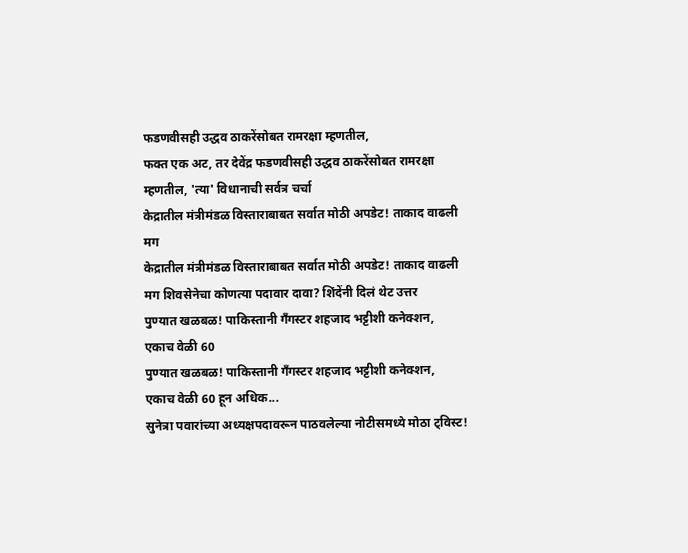फडणवीसही उद्धव ठाकरेंसोबत रामरक्षा म्हणतील,
फक्त एक अट, तर देवेंद्र फडणवीसही उद्धव ठाकरेंसोबत रामरक्षा म्हणतील, 'त्या' विधानाची सर्वत्र चर्चा
केद्रातील मंत्रीमंडळ विस्ताराबाबत सर्वात मोठी अपडेट! ताकाद वाढली मग
केद्रातील मंत्रीमंडळ विस्ताराबाबत सर्वात मोठी अपडेट! ताकाद वाढली मग शिवसेनेचा कोणत्या पदावार दावा? शिंदेंनी दिलं थेट उत्तर
पुण्यात खळबळ! पाकिस्तानी गँगस्टर शहजाद भट्टीशी कनेक्शन, एकाच वेळी 60
पुण्यात खळबळ! पाकिस्तानी गँगस्टर शहजाद भट्टीशी कनेक्शन, एकाच वेळी 60 हून अधिक...
सुनेत्रा पवारांच्या अध्यक्षपदावरून पाठवलेल्या नोटीसमध्ये मोठा ट्विस्ट!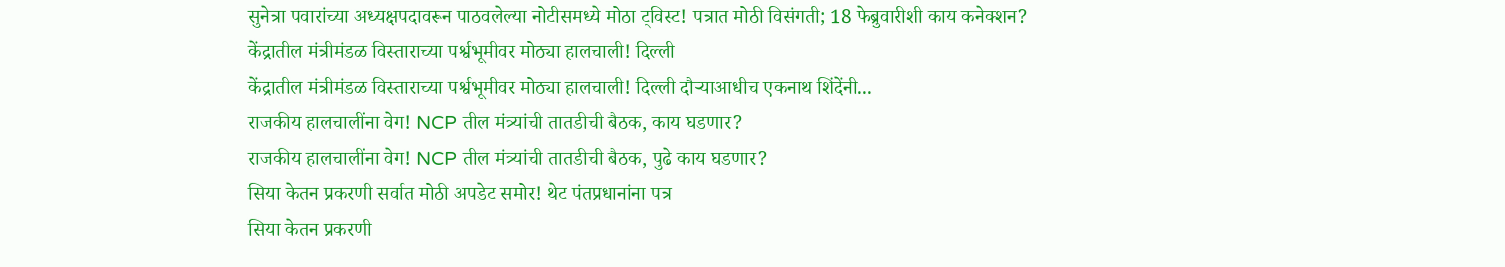सुनेत्रा पवारांच्या अध्यक्षपदावरून पाठवलेल्या नोटीसमध्ये मोठा ट्विस्ट! पत्रात मोठी विसंगती; 18 फेब्रुवारीशी काय कनेक्शन?
केंद्रातील मंत्रीमंडळ विस्ताराच्या पर्श्वभूमीवर मोठ्या हालचाली! दिल्ली
केंद्रातील मंत्रीमंडळ विस्ताराच्या पर्श्वभूमीवर मोठ्या हालचाली! दिल्ली दौऱ्याआधीच एकनाथ शिंदेंनी...
राजकीय हालचालींना वेग! NCP तील मंत्र्यांची तातडीची बैठक, काय घडणार?
राजकीय हालचालींना वेग! NCP तील मंत्र्यांची तातडीची बैठक, पुढे काय घडणार?
सिया केतन प्रकरणी सर्वात मोठी अपडेट समोर! थेट पंतप्रधानांना पत्र
सिया केतन प्रकरणी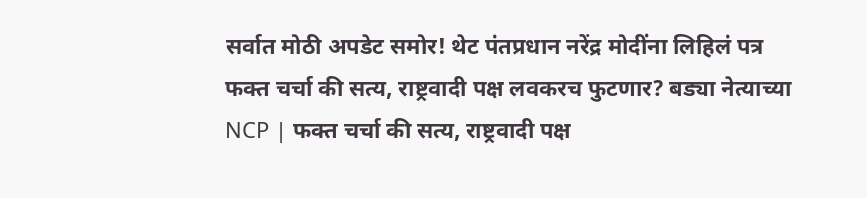सर्वात मोठी अपडेट समोर! थेट पंतप्रधान नरेंद्र मोदींना लिहिलं पत्र
फक्त चर्चा की सत्य, राष्ट्रवादी पक्ष लवकरच फुटणार? बड्या नेत्याच्या
NCP | फक्त चर्चा की सत्य, राष्ट्रवादी पक्ष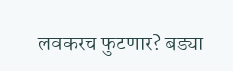लवकरच फुटणार? बड्या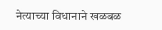नेत्याच्या विधानाने खळबळ